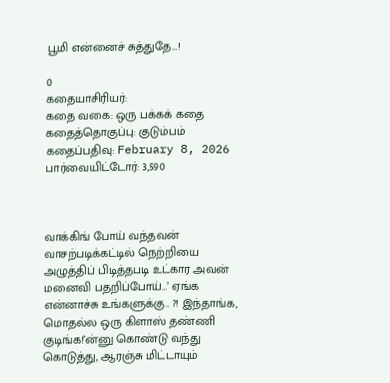பூமி என்னைச் சுத்துதே…!

0
கதையாசிரியர்:
கதை வகை: ஒரு பக்கக் கதை
கதைத்தொகுப்பு: குடும்பம்
கதைப்பதிவு: February 8, 2026
பார்வையிட்டோர்: 3,590



வாக்கிங் போய் வந்தவன் வாசற்படிக்கட்டில் நெற்றியை அழுத்திப் பிடித்தபடி உட்கார அவன் மனைவி பதறிப்போய்…’ ஏங்க என்னாச்சு உங்களுக்கு.. ?! இந்தாங்க, மொதல்ல ஒரு கிளாஸ் தண்ணி குடிங்க!’ன்னு கொண்டு வந்து கொடுத்து, ஆரஞ்சு மிட்டாயும்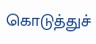கொடுத்துச்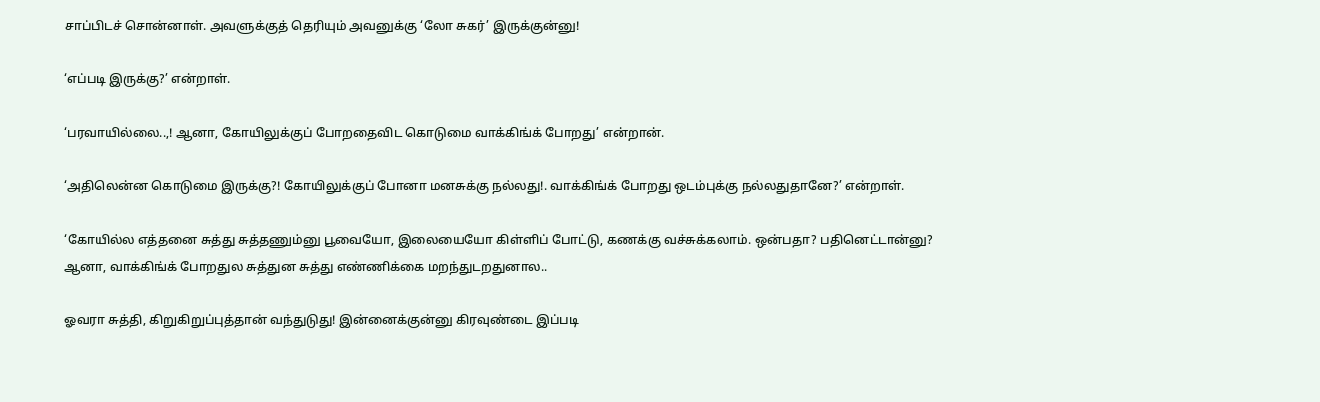சாப்பிடச் சொன்னாள். அவளுக்குத் தெரியும் அவனுக்கு ‘லோ சுகர்’ இருக்குன்னு!

‘எப்படி இருக்கு?’ என்றாள்.

‘பரவாயில்லை..,! ஆனா, கோயிலுக்குப் போறதைவிட கொடுமை வாக்கிங்க் போறது’ என்றான்.

‘அதிலென்ன கொடுமை இருக்கு?! கோயிலுக்குப் போனா மனசுக்கு நல்லது!. வாக்கிங்க் போறது ஒடம்புக்கு நல்லதுதானே?’ என்றாள்.

‘கோயில்ல எத்தனை சுத்து சுத்தணும்னு பூவையோ, இலையையோ கிள்ளிப் போட்டு, கணக்கு வச்சுக்கலாம். ஒன்பதா? பதினெட்டான்னு? ஆனா, வாக்கிங்க் போறதுல சுத்துன சுத்து எண்ணிக்கை மறந்துடறதுனால..

ஓவரா சுத்தி, கிறுகிறுப்புத்தான் வந்துடுது! இன்னைக்குன்னு கிரவுண்டை இப்படி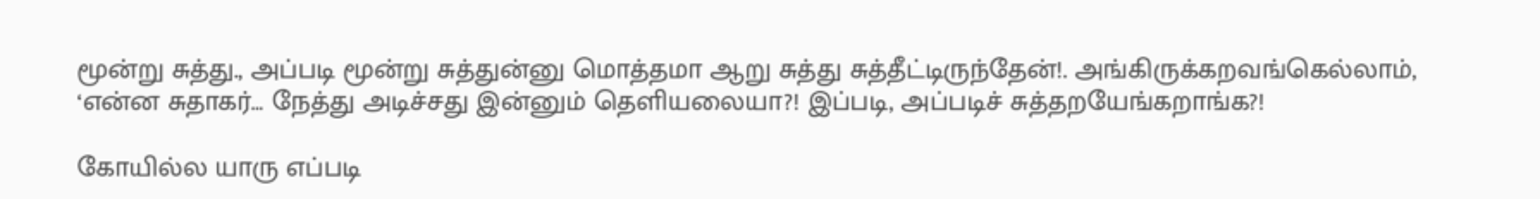மூன்று சுத்து., அப்படி மூன்று சுத்துன்னு மொத்தமா ஆறு சுத்து சுத்தீட்டிருந்தேன்!. அங்கிருக்கறவங்கெல்லாம், ‘என்ன சுதாகர்… நேத்து அடிச்சது இன்னும் தெளியலையா?! இப்படி, அப்படிச் சுத்தறயேங்கறாங்க?!

கோயில்ல யாரு எப்படி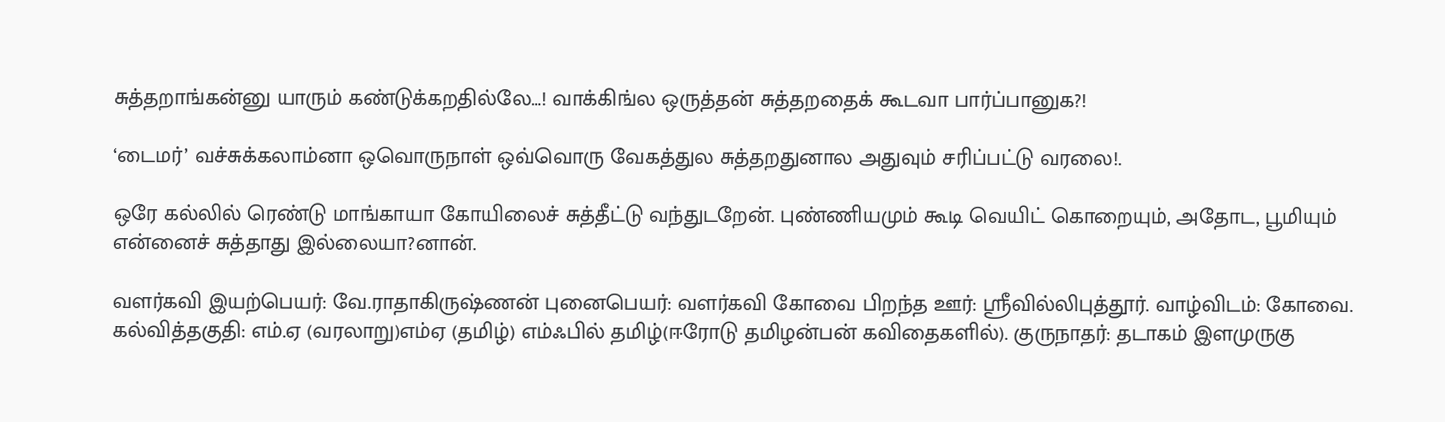சுத்தறாங்கன்னு யாரும் கண்டுக்கறதில்லே…! வாக்கிங்ல ஒருத்தன் சுத்தறதைக் கூடவா பார்ப்பானுக?!

‘டைமர்’ வச்சுக்கலாம்னா ஒவொருநாள் ஒவ்வொரு வேகத்துல சுத்தறதுனால அதுவும் சரிப்பட்டு வரலை!.

ஒரே கல்லில் ரெண்டு மாங்காயா கோயிலைச் சுத்தீட்டு வந்துடறேன். புண்ணியமும் கூடி வெயிட் கொறையும், அதோட, பூமியும் என்னைச் சுத்தாது இல்லையா?னான்.

வளர்கவி இயற்பெயர்: வே.ராதாகிருஷ்ணன் புனைபெயர்: வளர்கவி கோவை பிறந்த ஊர்: ஸ்ரீவில்லிபுத்தூர். வாழ்விடம்: கோவை. கல்வித்தகுதி: எம்.ஏ (வரலாறு)எம்ஏ (தமிழ்) எம்ஃபில் தமிழ்(ஈரோடு தமிழன்பன் கவிதைகளில்). குருநாதர்: தடாகம் இளமுருகு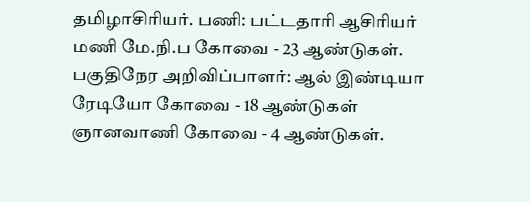தமிழாசிரியர். பணி: பட்டதாரி ஆசிரியர் மணி மே.நி.ப கோவை - 23 ஆண்டுகள். பகுதிநேர அறிவிப்பாளர்: ஆல் இண்டியா ரேடியோ கோவை - 18 ஆண்டுகள் ஞானவாணி கோவை - 4 ஆண்டுகள்.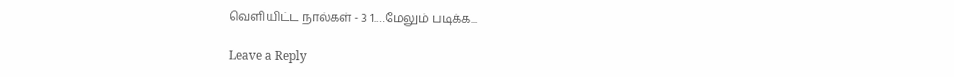வெளியிட்ட நால்கள் - 3 1.…மேலும் படிக்க...

Leave a Reply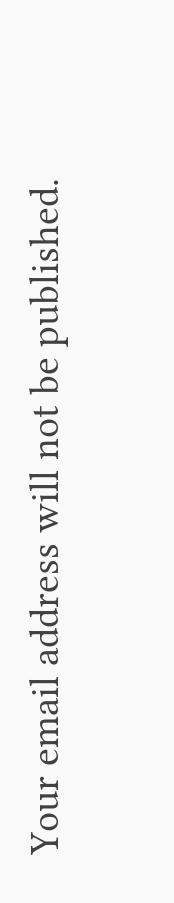Your email address will not be published.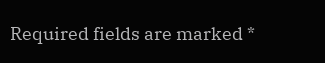Required fields are marked *